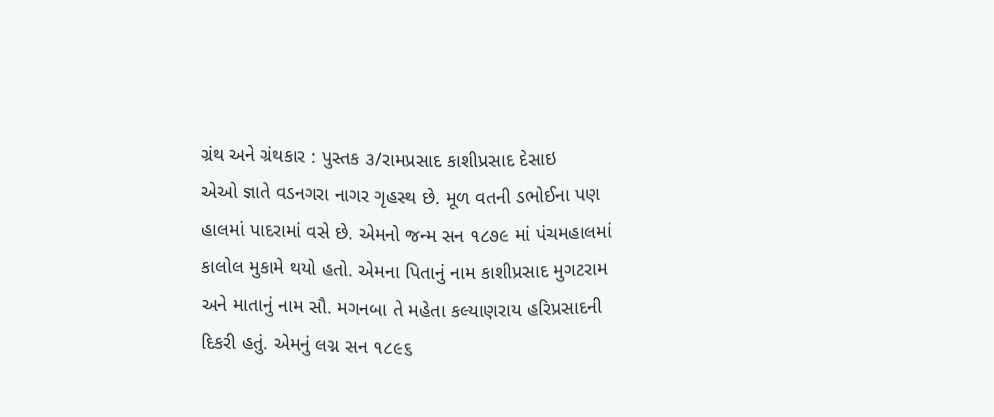ગ્રંથ અને ગ્રંથકાર : પુસ્તક ૩/રામપ્રસાદ કાશીપ્રસાદ દેસાઇ
એઓ જ્ઞાતે વડનગરા નાગર ગૃહસ્થ છે. મૂળ વતની ડભોઈના પણ હાલમાં પાદરામાં વસે છે. એમનો જન્મ સન ૧૮૭૯ માં પંચમહાલમાં કાલોલ મુકામે થયો હતો. એમના પિતાનું નામ કાશીપ્રસાદ મુગટરામ અને માતાનું નામ સૌ. મગનબા તે મહેતા કલ્યાણરાય હરિપ્રસાદની દિકરી હતું. એમનું લગ્ન સન ૧૮૯૬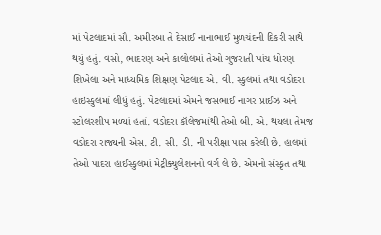માં પેટલાદમાં સૌ. અમીરબા તે દેસાઈ નાનાભાઈ મુળચંદની દિકરી સાથે થયું હતું. વસો, ભાદરણ અને કાલોલમાં તેઓ ગુજરાતી પાંચ ધોરણ શિખેલા અને માધ્યમિક શિક્ષણ પેટલાદ એ. વી. સ્કુલમાં તથા વડોદરા હાઇસ્કુલમાં લીધું હતું. પેટલાદમાં એમને જસભાઈ નાગર પ્રાઈઝ અને સ્ટોલરશીપ મળ્યાં હતાં. વડોદરા કૉલેજમાંથી તેઓ બી. એ. થયલા તેમજ વડોદરા રાજ્યની એસ. ટી. સી. ડી. ની પરીક્ષા પાસ કરેલી છે. હાલમાં તેઓ પાદરા હાઈસ્કુલમાં મેટ્રીક્યુલેશનનો વર્ગ લે છે. એમનો સંસ્કૃત તથા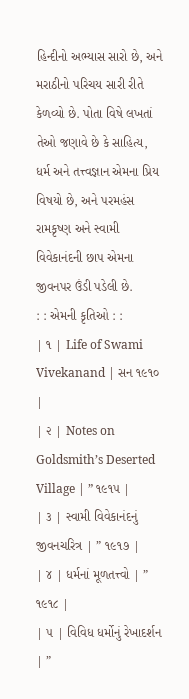હિન્દીનો અભ્યાસ સારો છે, અને મરાઠીનો પરિચય સારી રીતે કેળવ્યો છે. પોતા વિષે લખતાં તેઓ જણાવે છે કે સાહિત્ય, ધર્મ અને તત્ત્વજ્ઞાન એમના પ્રિય વિષયો છે, અને પરમહંસ રામકૃષ્ણ અને સ્વામી વિવેકાનંદની છાપ એમના જીવનપર ઉંડી પડેલી છે.
: : એમની કૃતિઓ : :
| ૧ | Life of Swami Vivekanand | સન ૧૯૧૦ |
| ૨ | Notes on Goldsmith’s Deserted Village | ” ૧૯૧૫ |
| ૩ | સ્વામી વિવેકાનંદનું જીવનચરિત્ર | ” ૧૯૧૭ |
| ૪ | ધર્મનાં મૂળતત્ત્વો | ” ૧૯૧૮ |
| ૫ | વિવિધ ધર્મોનું રેખાદર્શન | ”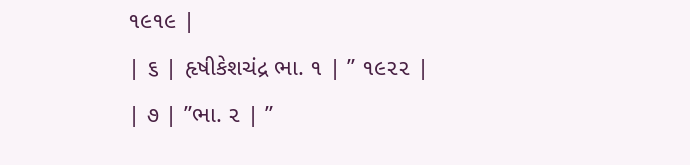૧૯૧૯ |
| ૬ | હૃષીકેશચંદ્ર ભા. ૧ | ” ૧૯૨૨ |
| ૭ | ”ભા. ૨ | ”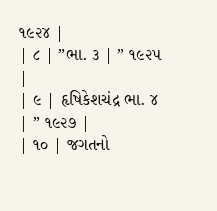૧૯૨૪ |
| ૮ | ”ભા. ૩ | ” ૧૯૨૫ |
| ૯ | હૃષિકેશચંદ્ર ભા. ૪ | ” ૧૯૨૭ |
| ૧૦ | જગતનો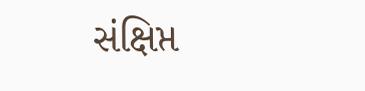સંક્ષિપ્ત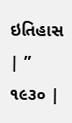ઇતિહાસ | ” ૧૯૩૦ |